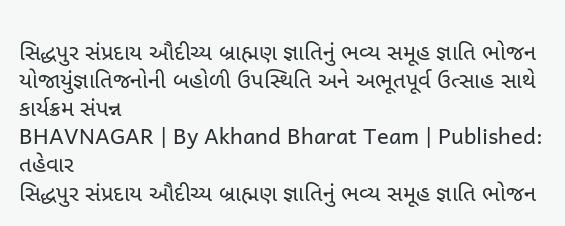સિદ્ધપુર સંપ્રદાય ઔદીચ્ય બ્રાહ્મણ જ્ઞાતિનું ભવ્ય સમૂહ જ્ઞાતિ ભોજન યોજાયુંજ્ઞાતિજનોની બહોળી ઉપસ્થિતિ અને અભૂતપૂર્વ ઉત્સાહ સાથે કાર્યક્રમ સંપન્ન
BHAVNAGAR | By Akhand Bharat Team | Published:
તહેવાર
સિદ્ધપુર સંપ્રદાય ઔદીચ્ય બ્રાહ્મણ જ્ઞાતિનું ભવ્ય સમૂહ જ્ઞાતિ ભોજન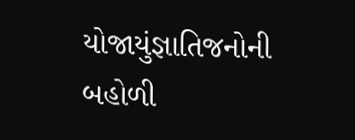યોજાયુંજ્ઞાતિજનોની બહોળી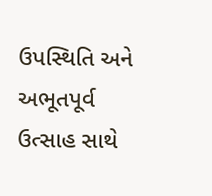ઉપસ્થિતિ અને અભૂતપૂર્વ ઉત્સાહ સાથે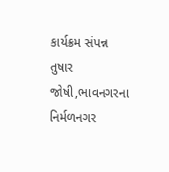કાર્યક્રમ સંપન્ન
તુષાર જોષી,ભાવનગરના નિર્મળનગર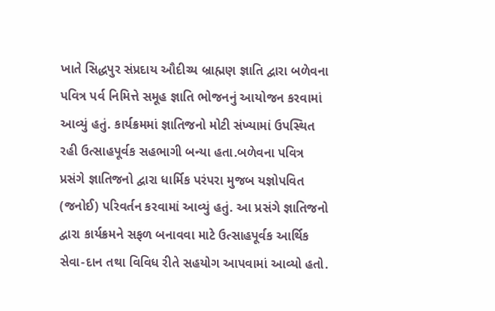ખાતે સિદ્ધપુર સંપ્રદાય ઔદીચ્ય બ્રાહ્મણ જ્ઞાતિ દ્વારા બળેવના પવિત્ર પર્વ નિમિત્તે સમૂહ જ્ઞાતિ ભોજનનું આયોજન કરવામાં આવ્યું હતું. કાર્યક્રમમાં જ્ઞાતિજનો મોટી સંખ્યામાં ઉપસ્થિત રહી ઉત્સાહપૂર્વક સહભાગી બન્યા હતા.બળેવના પવિત્ર પ્રસંગે જ્ઞાતિજનો દ્વારા ધાર્મિક પરંપરા મુજબ યજ્ઞોપવિત (જનોઈ) પરિવર્તન કરવામાં આવ્યું હતું. આ પ્રસંગે જ્ઞાતિજનો દ્વારા કાર્યક્રમને સફળ બનાવવા માટે ઉત્સાહપૂર્વક આર્થિક સેવા-દાન તથા વિવિધ રીતે સહયોગ આપવામાં આવ્યો હતો.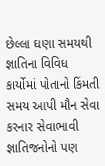છેલ્લા ઘણા સમયથી જ્ઞાતિના વિવિધ કાર્યોમાં પોતાનો કિંમતી સમય આપી મૌન સેવા કરનાર સેવાભાવી જ્ઞાતિજનોનો પણ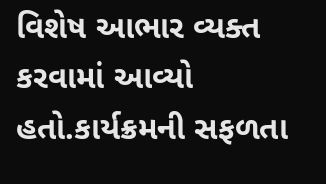વિશેષ આભાર વ્યક્ત કરવામાં આવ્યો હતો.કાર્યક્રમની સફળતા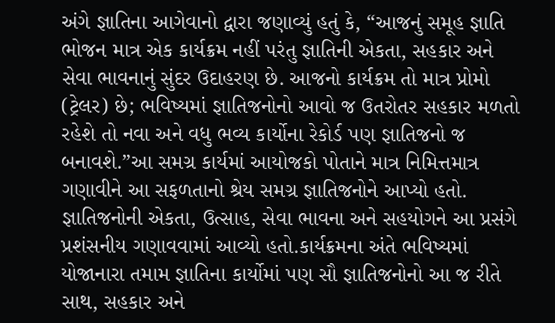અંગે જ્ઞાતિના આગેવાનો દ્વારા જણાવ્યું હતું કે, “આજનું સમૂહ જ્ઞાતિ ભોજન માત્ર એક કાર્યક્રમ નહીં પરંતુ જ્ઞાતિની એકતા, સહકાર અને સેવા ભાવનાનું સુંદર ઉદાહરણ છે. આજનો કાર્યક્રમ તો માત્ર પ્રોમો (ટ્રેલર) છે; ભવિષ્યમાં જ્ઞાતિજનોનો આવો જ ઉતરોતર સહકાર મળતો રહેશે તો નવા અને વધુ ભવ્ય કાર્યોના રેકોર્ડ પણ જ્ઞાતિજનો જ બનાવશે.”આ સમગ્ર કાર્યમાં આયોજકો પોતાને માત્ર નિમિત્તમાત્ર ગણાવીને આ સફળતાનો શ્રેય સમગ્ર જ્ઞાતિજનોને આપ્યો હતો. જ્ઞાતિજનોની એકતા, ઉત્સાહ, સેવા ભાવના અને સહયોગને આ પ્રસંગે પ્રશંસનીય ગણાવવામાં આવ્યો હતો.કાર્યક્રમના અંતે ભવિષ્યમાં યોજાનારા તમામ જ્ઞાતિના કાર્યોમાં પણ સૌ જ્ઞાતિજનોનો આ જ રીતે સાથ, સહકાર અને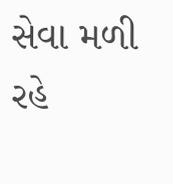સેવા મળી રહે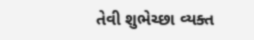તેવી શુભેચ્છા વ્યક્ત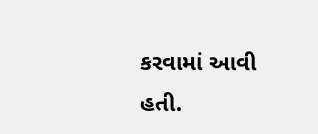કરવામાં આવી હતી.